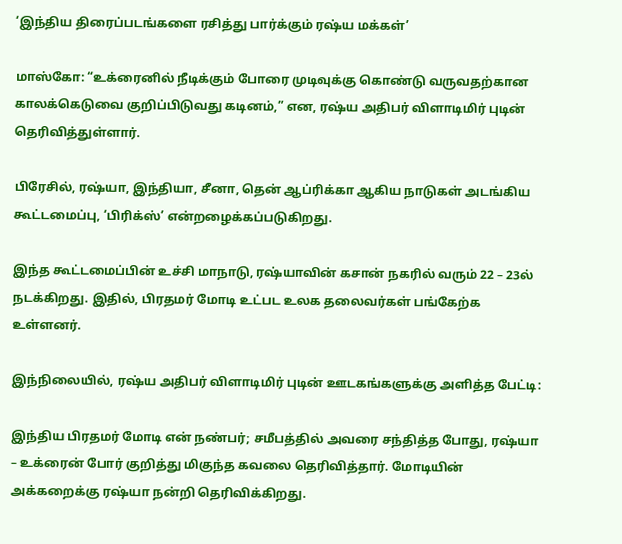‘இந்திய திரைப்படங்களை ரசித்து பார்க்கும் ரஷ்ய மக்கள்’

மாஸ்கோ: “உக்ரைனில் நீடிக்கும் போரை முடிவுக்கு கொண்டு வருவதற்கான காலக்கெடுவை குறிப்பிடுவது கடினம்,” என, ரஷ்ய அதிபர் விளாடிமிர் புடின் தெரிவித்துள்ளார்.

பிரேசில், ரஷ்யா, இந்தியா, சீனா, தென் ஆப்ரிக்கா ஆகிய நாடுகள் அடங்கிய கூட்டமைப்பு, ‘பிரிக்ஸ்’ என்றழைக்கப்படுகிறது.

இந்த கூட்டமைப்பின் உச்சி மாநாடு, ரஷ்யாவின் கசான் நகரில் வரும் 22 – 23ல் நடக்கிறது. இதில், பிரதமர் மோடி உட்பட உலக தலைவர்கள் பங்கேற்க உள்ளனர்.

இந்நிலையில், ரஷ்ய அதிபர் விளாடிமிர் புடின் ஊடகங்களுக்கு அளித்த பேட்டி:

இந்திய பிரதமர் மோடி என் நண்பர்; சமீபத்தில் அவரை சந்தித்த போது, ரஷ்யா – உக்ரைன் போர் குறித்து மிகுந்த கவலை தெரிவித்தார். மோடியின் அக்கறைக்கு ரஷ்யா நன்றி தெரிவிக்கிறது.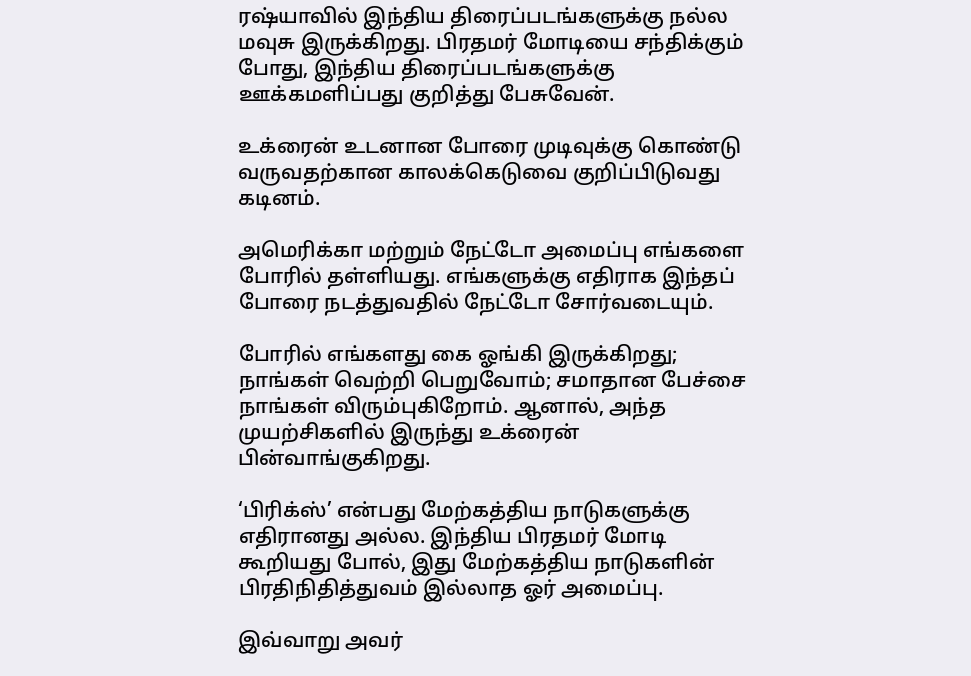ரஷ்யாவில் இந்திய திரைப்படங்களுக்கு நல்ல மவுசு இருக்கிறது. பிரதமர் மோடியை சந்திக்கும் போது, இந்திய திரைப்படங்களுக்கு ஊக்கமளிப்பது குறித்து பேசுவேன்.

உக்ரைன் உடனான போரை முடிவுக்கு கொண்டு வருவதற்கான காலக்கெடுவை குறிப்பிடுவது கடினம்.

அமெரிக்கா மற்றும் நேட்டோ அமைப்பு எங்களை போரில் தள்ளியது. எங்களுக்கு எதிராக இந்தப் போரை நடத்துவதில் நேட்டோ சோர்வடையும்.

போரில் எங்களது கை ஓங்கி இருக்கிறது; நாங்கள் வெற்றி பெறுவோம்; சமாதான பேச்சை நாங்கள் விரும்புகிறோம். ஆனால், அந்த முயற்சிகளில் இருந்து உக்ரைன் பின்வாங்குகிறது.

‘பிரிக்ஸ்’ என்பது மேற்கத்திய நாடுகளுக்கு எதிரானது அல்ல. இந்திய பிரதமர் மோடி கூறியது போல், இது மேற்கத்திய நாடுகளின் பிரதிநிதித்துவம் இல்லாத ஓர் அமைப்பு.

இவ்வாறு அவர்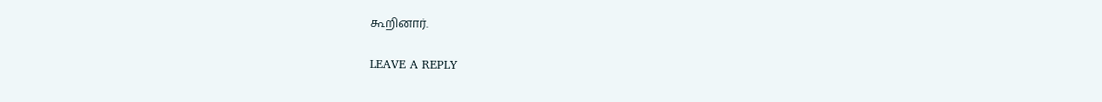கூறினார்.

LEAVE A REPLY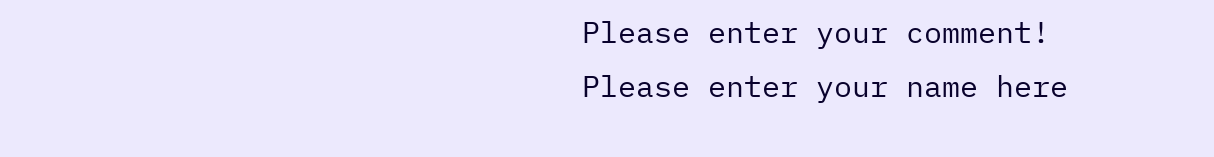Please enter your comment!
Please enter your name here